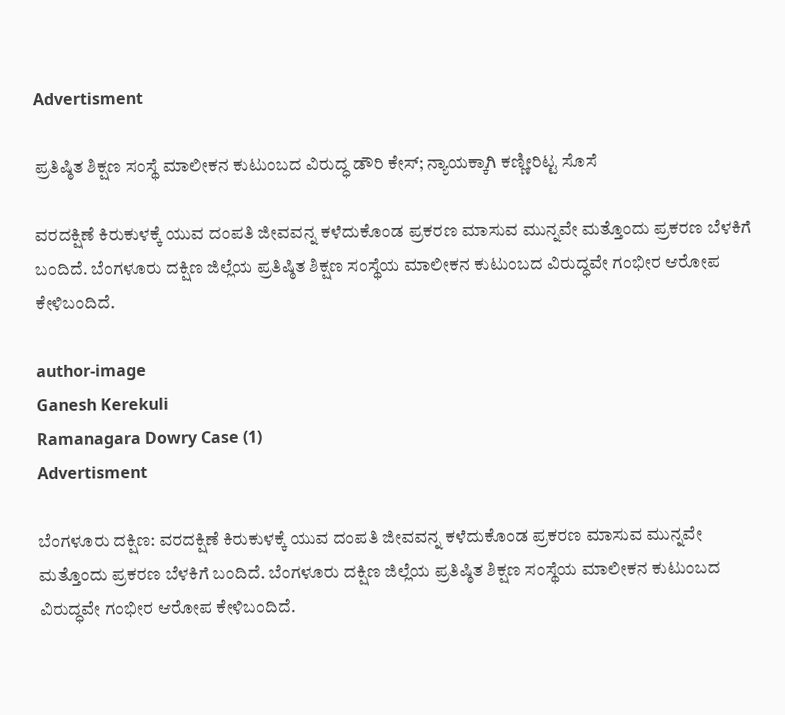Advertisment

ಪ್ರತಿಷ್ಠಿತ ಶಿಕ್ಷಣ ಸಂಸ್ಥೆ ಮಾಲೀಕನ ಕುಟುಂಬದ ವಿರುದ್ಧ ಡೌರಿ ಕೇಸ್; ನ್ಯಾಯಕ್ಕಾಗಿ ಕಣ್ಣೀರಿಟ್ಟ ಸೊಸೆ

ವರದಕ್ಷಿಣೆ ಕಿರುಕುಳಕ್ಕೆ ಯುವ ದಂಪತಿ ಜೀವವನ್ನ ಕಳೆದುಕೊಂಡ ಪ್ರಕರಣ ಮಾಸುವ ಮುನ್ನವೇ ಮತ್ತೊಂದು ಪ್ರಕರಣ ಬೆಳಕಿಗೆ ಬಂದಿದೆ. ಬೆಂಗಳೂರು ದಕ್ಷಿಣ ಜಿಲ್ಲೆಯ ಪ್ರತಿಷ್ಠಿತ ಶಿಕ್ಷಣ ಸಂಸ್ಥೆಯ ಮಾಲೀಕನ ಕುಟುಂಬದ ವಿರುದ್ಧವೇ ಗಂಭೀರ ಆರೋಪ ಕೇಳಿಬಂದಿದೆ.

author-image
Ganesh Kerekuli
Ramanagara Dowry Case (1)
Advertisment

ಬೆಂಗಳೂರು ದಕ್ಷಿಣ: ವರದಕ್ಷಿಣೆ ಕಿರುಕುಳಕ್ಕೆ ಯುವ ದಂಪತಿ ಜೀವವನ್ನ ಕಳೆದುಕೊಂಡ ಪ್ರಕರಣ ಮಾಸುವ ಮುನ್ನವೇ ಮತ್ತೊಂದು ಪ್ರಕರಣ ಬೆಳಕಿಗೆ ಬಂದಿದೆ. ಬೆಂಗಳೂರು ದಕ್ಷಿಣ ಜಿಲ್ಲೆಯ ಪ್ರತಿಷ್ಠಿತ ಶಿಕ್ಷಣ ಸಂಸ್ಥೆಯ ಮಾಲೀಕನ ಕುಟುಂಬದ ವಿರುದ್ಧವೇ ಗಂಭೀರ ಆರೋಪ ಕೇಳಿಬಂದಿದೆ.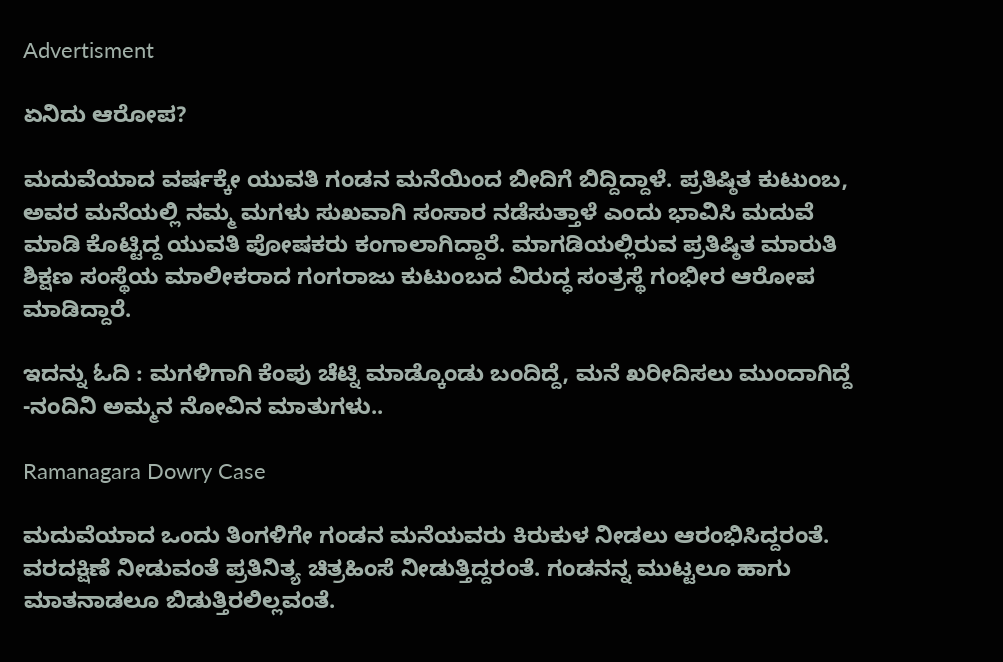Advertisment

ಏನಿದು ಆರೋಪ?

ಮದುವೆಯಾದ ವರ್ಷಕ್ಕೇ ಯುವತಿ ಗಂಡನ ಮನೆಯಿಂದ ಬೀದಿಗೆ ಬಿದ್ದಿದ್ದಾಳೆ. ಪ್ರತಿಷ್ಠಿತ ಕುಟುಂಬ, ಅವರ ಮನೆಯಲ್ಲಿ ನಮ್ಮ ಮಗಳು ಸುಖವಾಗಿ ಸಂಸಾರ ನಡೆಸುತ್ತಾಳೆ ಎಂದು ಭಾವಿಸಿ ಮದುವೆ ಮಾಡಿ ಕೊಟ್ಟಿದ್ದ ಯುವತಿ ಪೋಷಕರು ಕಂಗಾಲಾಗಿದ್ದಾರೆ. ಮಾಗಡಿಯಲ್ಲಿರುವ ಪ್ರತಿಷ್ಠಿತ ಮಾರುತಿ ಶಿಕ್ಷಣ ಸಂಸ್ಥೆಯ ಮಾಲೀಕರಾದ ಗಂಗರಾಜು ಕುಟುಂಬದ ವಿರುದ್ಧ ಸಂತ್ರಸ್ಥೆ ಗಂಭೀರ ಆರೋಪ ಮಾಡಿದ್ದಾರೆ.

ಇದನ್ನು ಓದಿ : ಮಗಳಿಗಾಗಿ ಕೆಂಪು ಚೆಟ್ನಿ ಮಾಡ್ಕೊಂಡು ಬಂದಿದ್ದೆ, ಮನೆ ಖರೀದಿಸಲು ಮುಂದಾಗಿದ್ದೆ -ನಂದಿನಿ ಅಮ್ಮನ ನೋವಿನ ಮಾತುಗಳು..

Ramanagara Dowry Case

ಮದುವೆಯಾದ ಒಂದು ತಿಂಗಳಿಗೇ ಗಂಡನ ಮನೆಯವರು ಕಿರುಕುಳ ನೀಡಲು ಆರಂಭಿಸಿದ್ದರಂತೆ. ವರದಕ್ಷಿಣೆ ನೀಡುವಂತೆ ಪ್ರತಿನಿತ್ಯ ಚಿತ್ರಹಿಂಸೆ ನೀಡುತ್ತಿದ್ದರಂತೆ. ಗಂಡನನ್ನ ಮುಟ್ಟಲೂ ಹಾಗು ಮಾತನಾಡಲೂ ಬಿಡುತ್ತಿರಲಿಲ್ಲವಂತೆ.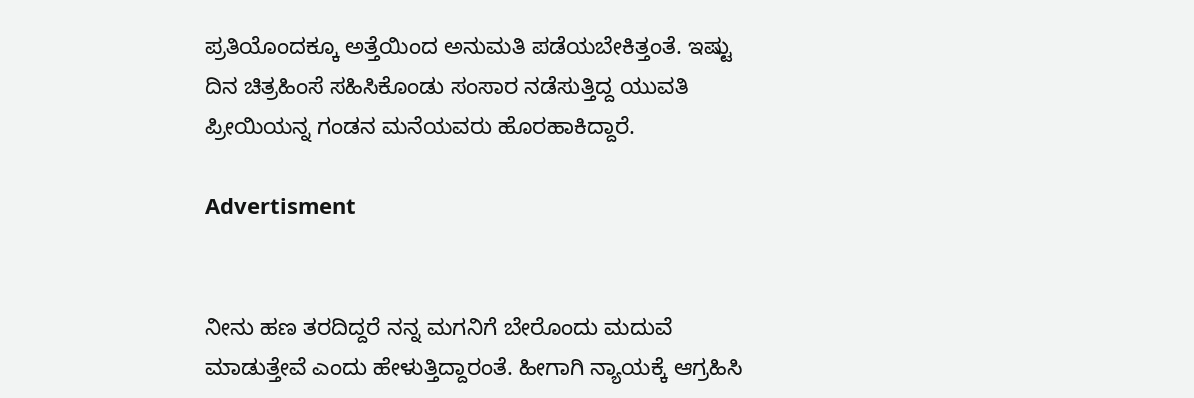ಪ್ರತಿಯೊಂದಕ್ಕೂ ಅತ್ತೆಯಿಂದ ಅನುಮತಿ ಪಡೆಯಬೇಕಿತ್ತಂತೆ. ಇಷ್ಟು ದಿನ ಚಿತ್ರಹಿಂಸೆ ಸಹಿಸಿಕೊಂಡು ಸಂಸಾರ ನಡೆಸುತ್ತಿದ್ದ ಯುವತಿ ಪ್ರೀಯಿಯನ್ನ ಗಂಡನ ಮನೆಯವರು ಹೊರಹಾಕಿದ್ದಾರೆ.

Advertisment


ನೀನು ಹಣ ತರದಿದ್ದರೆ ನನ್ನ ಮಗನಿಗೆ ಬೇರೊಂದು ಮದುವೆ ಮಾಡುತ್ತೇವೆ ಎಂದು ಹೇಳುತ್ತಿದ್ದಾರಂತೆ. ಹೀಗಾಗಿ ನ್ಯಾಯಕ್ಕೆ ಆಗ್ರಹಿಸಿ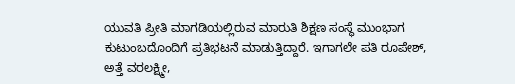ಯುವತಿ ಪ್ರೀತಿ ಮಾಗಡಿಯಲ್ಲಿರುವ ಮಾರುತಿ ಶಿಕ್ಷಣ ಸಂಸ್ಥೆ ಮುಂಭಾಗ ಕುಟುಂಬದೊಂದಿಗೆ ಪ್ರತಿಭಟನೆ ಮಾಡುತ್ತಿದ್ದಾರೆ. ಇಗಾಗಲೇ ಪತಿ ರೂಪೇಶ್, ಅತ್ತೆ ವರಲಕ್ಷ್ಮೀ,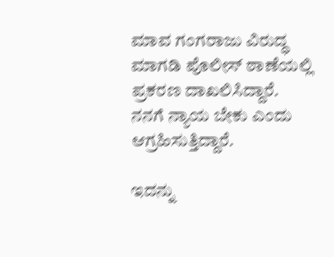ಮಾವ ಗಂಗರಾಜು ವಿರುದ್ಧ ಮಾಗಡಿ ಪೊಲೀಸ್ ಠಾಣೆಯಲ್ಲಿ ಪ್ರಕರಣ ದಾಖಲಿಸಿದ್ದಾರೆ. ನನಗೆ ನ್ಯಾಯ ಬೇಕು ಎಂದು ಆಗ್ರಹಿಸುತ್ತಿದ್ದಾರೆ.

ಇದನ್ನು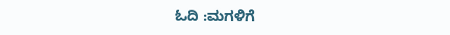ಓದಿ :ಮಗಳಿಗೆ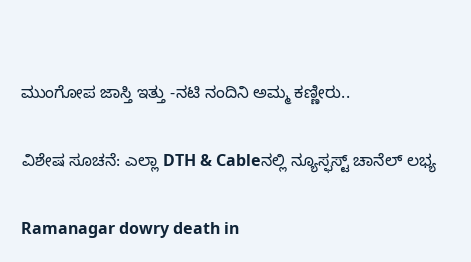ಮುಂಗೋಪ ಜಾಸ್ತಿ ಇತ್ತು -ನಟಿ ನಂದಿನಿ ಅಮ್ಮ ಕಣ್ಣೀರು..

ವಿಶೇಷ ಸೂಚನೆ: ಎಲ್ಲಾ DTH & Cableನಲ್ಲಿ ನ್ಯೂಸ್ಫಸ್ಟ್ ಚಾನೆಲ್ ಲಭ್ಯ

Ramanagar dowry death in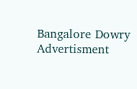Bangalore Dowry
Advertisment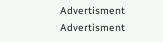Advertisment
Advertisment